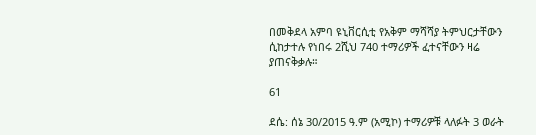በመቅደላ አምባ ዩኒቨርሲቲ የአቅም ማሻሻያ ትምህርታቸውን ሲከታተሉ የነበሩ 2ሺህ 740 ተማሪዎች ፈተናቸውን ዛሬ ያጠናቅቃሉ።

61

ደሴ: ሰኔ 30/2015 ዓ.ም (አሚኮ) ተማሪዎቹ ላለፉት 3 ወራት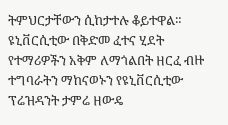ትምህርታቸውን ሲከታተሉ ቆይተዋል። ዩኒቨርሲቲው በቅድመ ፈተና ሂደት የተማሪዎችን አቅም ለማጎልበት ዘርፈ ብዙ ተግባራትን ማከናወኑን የዩኒቨርሲቲው ፕሬዝዳንት ታምሬ ዘውዴ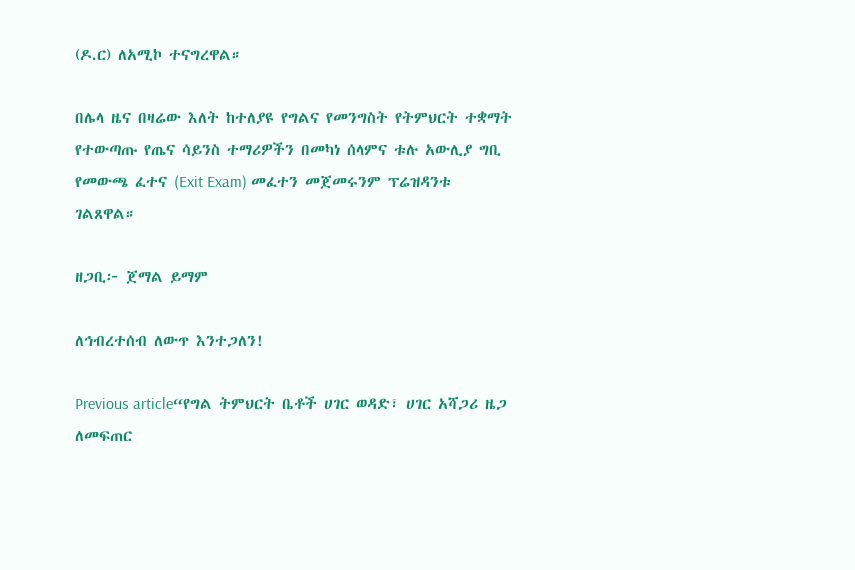(ዶ.ር) ለአሚኮ ተናግረዋል።

በሌላ ዜና በዛሬው እለት ከተለያዩ የግልና የመንግስት የትምህርት ተቋማት የተውጣጡ የጤና ሳይንስ ተማሪዎችን በመካነ ሰላምና ቱሉ አውሊያ ግቢ የመውጫ ፈተና (Exit Exam) መፈተን መጀመሩንም ፕሬዝዳንቱ ገልጸዋል።

ዘጋቢ፦ ጀማል ይማም

ለኅብረተሰብ ለውጥ እንተጋለን!

Previous article“የግል ትምህርት ቤቶች ሀገር ወዳድ፣ ሀገር አሻጋሪ ዜጋ ለመፍጠር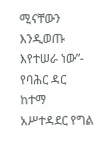ሚናቸውን እንዲወጡ እየተሠራ ነው”- የባሕር ዳር ከተማ አሥተዳደር የግል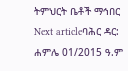ትምህርት ቤቶች ማኅበር
Next articleባሕር ዳር: ሐምሌ 01/2015 ዓ.ም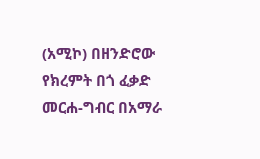(አሚኮ) በዘንድሮው የክረምት በጎ ፈቃድ መርሐ-ግብር በአማራ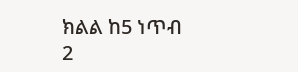ክልል ከ5 ነጥብ 2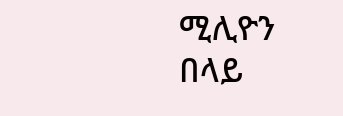ሚሊዮን በላይ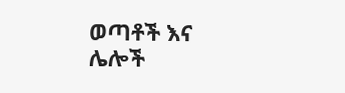ወጣቶች እና ሌሎች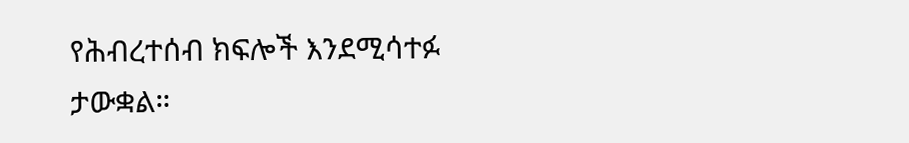የሕብረተሰብ ክፍሎች እንደሚሳተፉ ታውቋል።